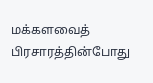மக்களவைத் பிரசாரத்தின்போது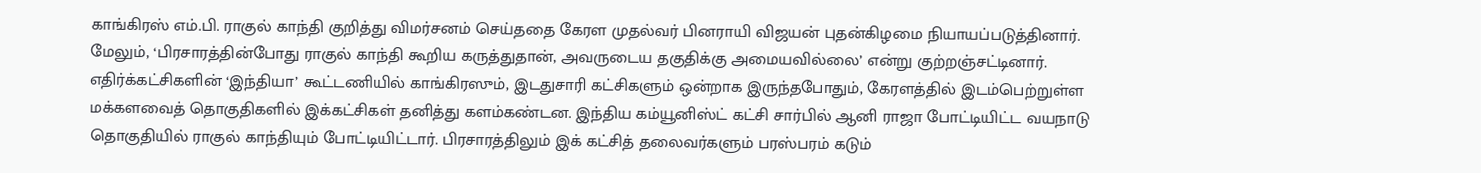காங்கிரஸ் எம்.பி. ராகுல் காந்தி குறித்து விமர்சனம் செய்ததை கேரள முதல்வர் பினராயி விஜயன் புதன்கிழமை நியாயப்படுத்தினார்.
மேலும், ‘பிரசாரத்தின்போது ராகுல் காந்தி கூறிய கருத்துதான், அவருடைய தகுதிக்கு அமையவில்லை’ என்று குற்றஞ்சட்டினார்.
எதிர்க்கட்சிகளின் ‘இந்தியா’ கூட்டணியில் காங்கிரஸும், இடதுசாரி கட்சிகளும் ஒன்றாக இருந்தபோதும், கேரளத்தில் இடம்பெற்றுள்ள மக்களவைத் தொகுதிகளில் இக்கட்சிகள் தனித்து களம்கண்டன. இந்திய கம்யூனிஸ்ட் கட்சி சார்பில் ஆனி ராஜா போட்டியிட்ட வயநாடு தொகுதியில் ராகுல் காந்தியும் போட்டியிட்டார். பிரசாரத்திலும் இக் கட்சித் தலைவர்களும் பரஸ்பரம் கடும்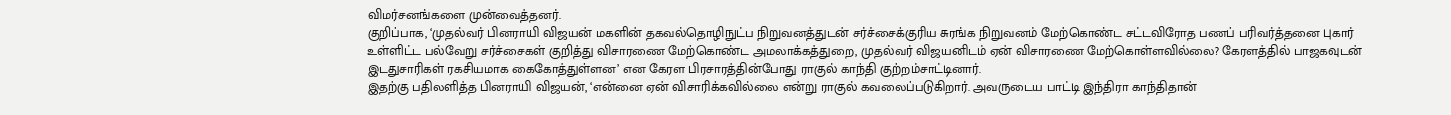விமர்சனங்களை முன்வைத்தனர்.
குறிப்பாக, ‘முதல்வர் பினராயி விஜயன் மகளின் தகவல்தொழிநுட்ப நிறுவனத்துடன் சர்ச்சைக்குரிய சுரங்க நிறுவனம் மேற்கொண்ட சட்டவிரோத பணப் பரிவர்த்தனை புகார் உள்ளிட்ட பல்வேறு சர்ச்சைகள் குறித்து விசாரணை மேற்கொண்ட அமலாக்கத்துறை, முதல்வர் விஜயனிடம் ஏன் விசாரணை மேற்கொள்ளவில்லை? கேரளத்தில் பாஜகவுடன் இடதுசாரிகள் ரகசியமாக கைகோத்துள்ளன’ என கேரள பிரசாரத்தின்போது ராகுல் காந்தி குற்றம்சாட்டினார்.
இதற்கு பதிலளித்த பினராயி விஜயன், ‘என்னை ஏன் விசாரிக்கவில்லை என்று ராகுல் கவலைப்படுகிறார். அவருடைய பாட்டி இந்திரா காந்திதான்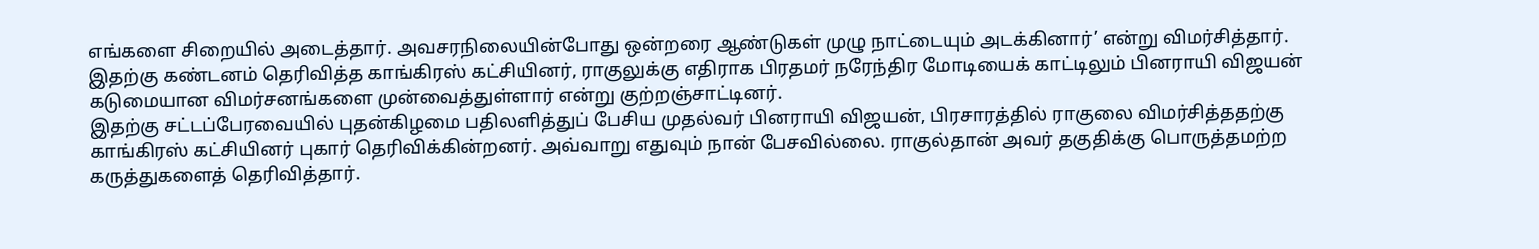எங்களை சிறையில் அடைத்தார். அவசரநிலையின்போது ஒன்றரை ஆண்டுகள் முழு நாட்டையும் அடக்கினார்’ என்று விமர்சித்தார்.
இதற்கு கண்டனம் தெரிவித்த காங்கிரஸ் கட்சியினர், ராகுலுக்கு எதிராக பிரதமர் நரேந்திர மோடியைக் காட்டிலும் பினராயி விஜயன் கடுமையான விமர்சனங்களை முன்வைத்துள்ளார் என்று குற்றஞ்சாட்டினர்.
இதற்கு சட்டப்பேரவையில் புதன்கிழமை பதிலளித்துப் பேசிய முதல்வர் பினராயி விஜயன், பிரசாரத்தில் ராகுலை விமர்சித்ததற்கு காங்கிரஸ் கட்சியினர் புகார் தெரிவிக்கின்றனர். அவ்வாறு எதுவும் நான் பேசவில்லை. ராகுல்தான் அவர் தகுதிக்கு பொருத்தமற்ற கருத்துகளைத் தெரிவித்தார்.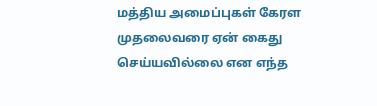மத்திய அமைப்புகள் கேரள முதலைவரை ஏன் கைது செய்யவில்லை என எந்த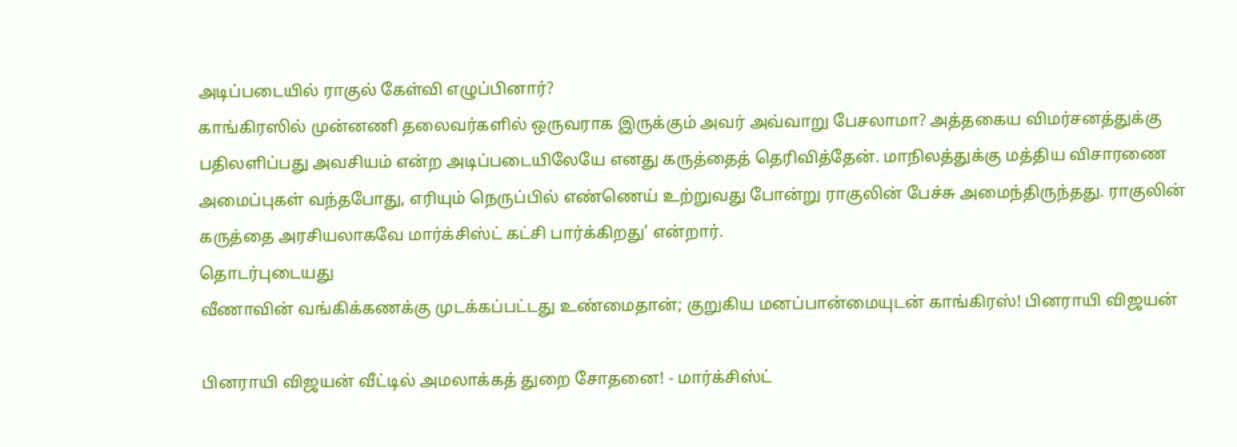அடிப்படையில் ராகுல் கேள்வி எழுப்பினார்?
காங்கிரஸில் முன்னணி தலைவர்களில் ஒருவராக இருக்கும் அவர் அவ்வாறு பேசலாமா? அத்தகைய விமர்சனத்துக்கு பதிலளிப்பது அவசியம் என்ற அடிப்படையிலேயே எனது கருத்தைத் தெரிவித்தேன். மாநிலத்துக்கு மத்திய விசாரணை அமைப்புகள் வந்தபோது, எரியும் நெருப்பில் எண்ணெய் உற்றுவது போன்று ராகுலின் பேச்சு அமைந்திருந்தது. ராகுலின் கருத்தை அரசியலாகவே மார்க்சிஸ்ட் கட்சி பார்க்கிறது’ என்றார்.
தொடர்புடையது
வீணாவின் வங்கிக்கணக்கு முடக்கப்பட்டது உண்மைதான்; குறுகிய மனப்பான்மையுடன் காங்கிரஸ்! பினராயி விஜயன்

பினராயி விஜயன் வீட்டில் அமலாக்கத் துறை சோதனை! - மார்க்சிஸ்ட்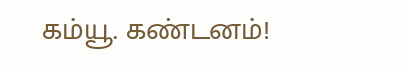கம்யூ. கண்டனம்!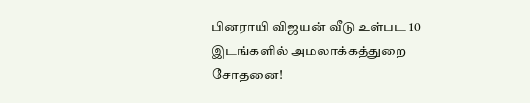பினராயி விஜயன் வீடு உள்பட 10 இடங்களில் அமலாக்கத்துறை சோதனை!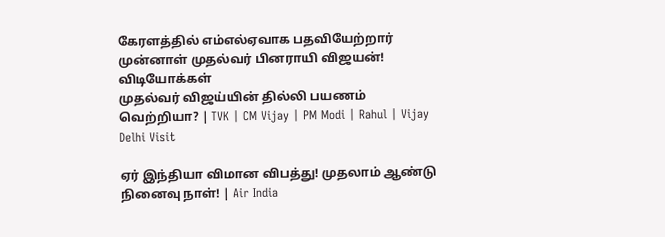கேரளத்தில் எம்எல்ஏவாக பதவியேற்றார் முன்னாள் முதல்வர் பினராயி விஜயன்!
விடியோக்கள்
முதல்வர் விஜய்யின் தில்லி பயணம் வெற்றியா? | TVK | CM Vijay | PM Modi | Rahul | Vijay Delhi Visit

ஏர் இந்தியா விமான விபத்து! முதலாம் ஆண்டு நினைவு நாள்! | Air India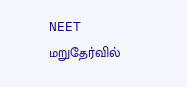NEET மறுதேர்வில்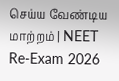செய்ய வேண்டிய மாற்றம் | NEET Re-Exam 2026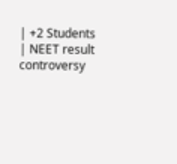| +2 Students | NEET result controversy